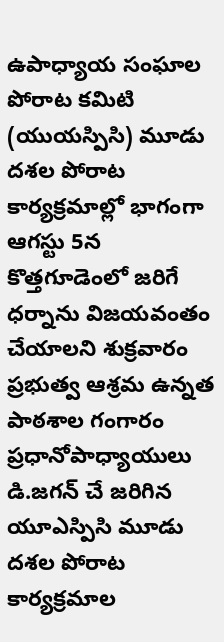ఉపాధ్యాయ సంఘాల పోరాట కమిటి (యుయస్పిసి) మూడు దశల పోరాట కార్యక్రమాల్లో భాగంగా ఆగస్టు 5న కొత్తగూడెంలో జరిగే ధర్నాను విజయవంతం చేయాలని శుక్రవారం ప్రభుత్వ ఆశ్రమ ఉన్నత పాఠశాల గంగారం ప్రధానోపాధ్యాయులు డి.జగన్ చే జరిగిన యూఎస్పిసి మూడు దశల పోరాట కార్యక్రమాల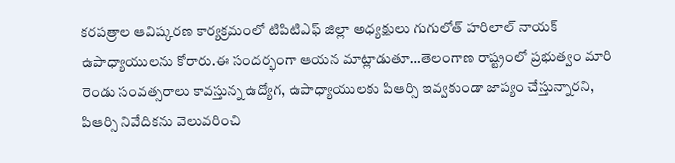కరపత్రాల ఆవిష్కరణ కార్యక్రమంలో టిపిటిఎఫ్ జిల్లా అధ్యక్షులు గుగులోత్ హరిలాల్ నాయక్ ఉపాధ్యాయులను కోరారు.ఈ సందర్భంగా ఆయన మాట్లాడుతూ…తెలంగాణ రాష్ట్రంలో ప్రభుత్వం మారి రెండు సంవత్సరాలు కావస్తున్న ఉద్యోగ, ఉపాధ్యాయులకు పిఆర్సి ఇవ్వకుండా జాప్యం చేస్తున్నారని, పిఆర్సి నివేదికను వెలువరించి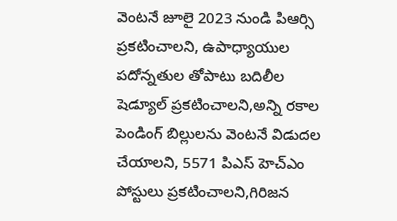వెంటనే జూలై 2023 నుండి పిఆర్సి ప్రకటించాలని, ఉపాధ్యాయుల పదోన్నతుల తోపాటు బదిలీల షెడ్యూల్ ప్రకటించాలని,అన్ని రకాల పెండింగ్ బిల్లులను వెంటనే విడుదల చేయాలని, 5571 పిఎస్ హెచ్ఎం పోస్టులు ప్రకటించాలని,గిరిజన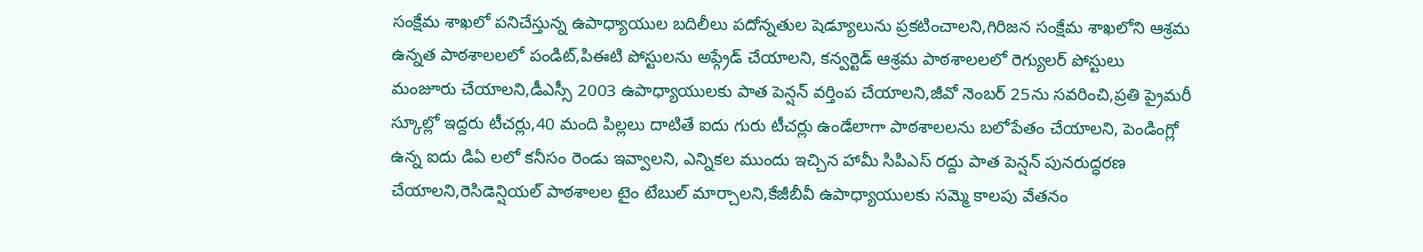సంక్షేమ శాఖలో పనిచేస్తున్న ఉపాధ్యాయుల బదిలీలు పదోన్నతుల షెడ్యూలును ప్రకటించాలని,గిరిజన సంక్షేమ శాఖలోని ఆశ్రమ ఉన్నత పాఠశాలలలో పండిట్,పిఈటి పోస్టులను అప్గ్రేడ్ చేయాలని, కన్వర్టెడ్ ఆశ్రమ పాఠశాలలలో రెగ్యులర్ పోస్టులు మంజూరు చేయాలని,డీఎస్సీ 2003 ఉపాధ్యాయులకు పాత పెన్షన్ వర్తింప చేయాలని,జీవో నెంబర్ 25ను సవరించి,ప్రతి ప్రైమరీ స్కూల్లో ఇద్దరు టీచర్లు,40 మంది పిల్లలు దాటితే ఐదు గురు టీచర్లు ఉండేలాగా పాఠశాలలను బలోపేతం చేయాలని, పెండింగ్లో ఉన్న ఐదు డిఏ లలో కనీసం రెండు ఇవ్వాలని, ఎన్నికల ముందు ఇచ్చిన హామీ సిపిఎస్ రద్దు పాత పెన్షన్ పునరుద్ధరణ చేయాలని,రెసిడెన్షియల్ పాఠశాలల టైం టేబుల్ మార్చాలని,కేజీబీవీ ఉపాధ్యాయులకు సమ్మె కాలపు వేతనం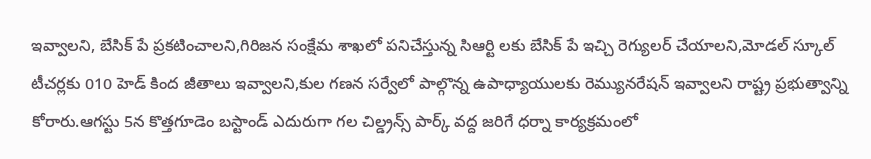ఇవ్వాలని, బేసిక్ పే ప్రకటించాలని,గిరిజన సంక్షేమ శాఖలో పనిచేస్తున్న సిఆర్టి లకు బేసిక్ పే ఇచ్చి రెగ్యులర్ చేయాలని,మోడల్ స్కూల్ టీచర్లకు 010 హెడ్ కింద జీతాలు ఇవ్వాలని,కుల గణన సర్వేలో పాల్గొన్న ఉపాధ్యాయులకు రెమ్యునరేషన్ ఇవ్వాలని రాష్ట్ర ప్రభుత్వాన్ని కోరారు.ఆగస్టు 5న కొత్తగూడెం బస్టాండ్ ఎదురుగా గల చిల్డ్రన్స్ పార్క్ వద్ద జరిగే ధర్నా కార్యక్రమంలో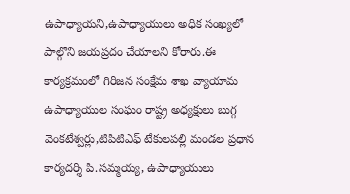ఉపాధ్యాయని,ఉపాధ్యాయులు అధిక సంఖ్యలో పాల్గొని జయప్రదం చేయాలని కోరారు.ఈ కార్యక్రమంలో గిరిజన సంక్షేమ శాఖ వ్యాయామ ఉపాధ్యాయుల సంఘం రాష్ట్ర అధ్యక్షులు బుగ్గ వెంకటేశ్వర్లు,టిపిటిఎఫ్ టేకులపల్లి మండల ప్రధాన కార్యదర్శి పి.సమ్మయ్య, ఉపాధ్యాయులు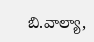బి.వాల్యా,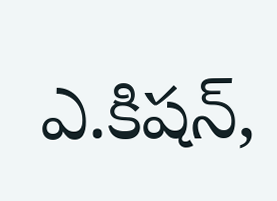ఎ.కిషన్,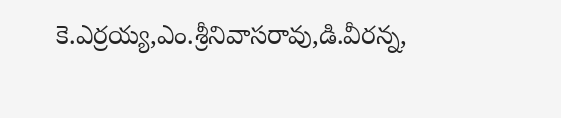కె.ఎర్రయ్య,ఎం.శ్రీనివాసరావు,డి.వీరన్న,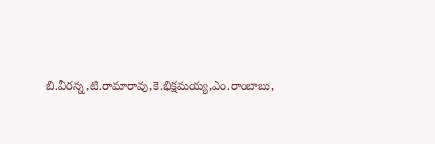బి.వీరన్న,టి.రామారావు,కె.భిక్షమయ్య,ఎం.రాంబాబు,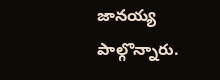జానయ్య పాల్గొన్నారు.